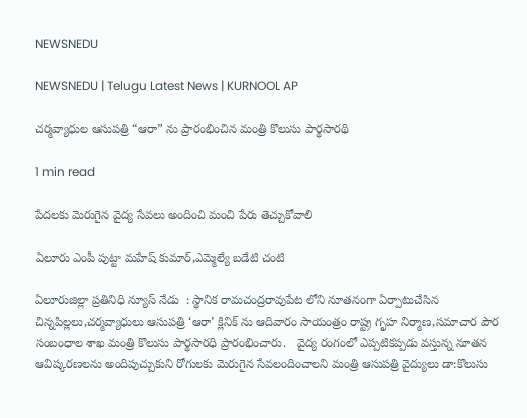NEWSNEDU

NEWSNEDU | Telugu Latest News | KURNOOL AP

చర్మవ్యాధుల ఆసుపత్రి “ఆరా” ను ప్రారంభించిన మంత్రి కొలుసు పార్థసారథి

1 min read

పేదలకు మెరుగైన వైద్య సేవలు అందించి మంచి పేరు తెచ్చుకోవాలి

ఏలూరు ఎంపీ పుట్టా మహేష్ కుమార్,ఎమ్మెల్యే బడేటి చంటి

ఏలూరుజిల్లా ప్రతినిధి న్యూస్ నేడు  : స్థానిక రామచంద్రరావుపేట లోని నూతనంగా ఏర్పాటుచేసిన  చిన్నపిల్లలు,చర్మవ్యాధులు ఆసుపత్రి ‘ఆరా’ క్లినిక్ ను ఆదివారం సాయంత్రం రాష్ట్ర గృహ నిర్మాణ,సమాచార పౌర సంబంధాల శాఖ మంత్రి కొలుసు పార్థసారధి ప్రారంభించారు.   వైద్య రంగంలో ఎప్పటికప్పడు వస్తున్న నూతన ఆవిష్కరణలను అందిపుచ్చుకుని రోగులకు మెరుగైన సేవలందించాలని మంత్రి ఆసుపత్రి వైద్యులు డా:కొలుసు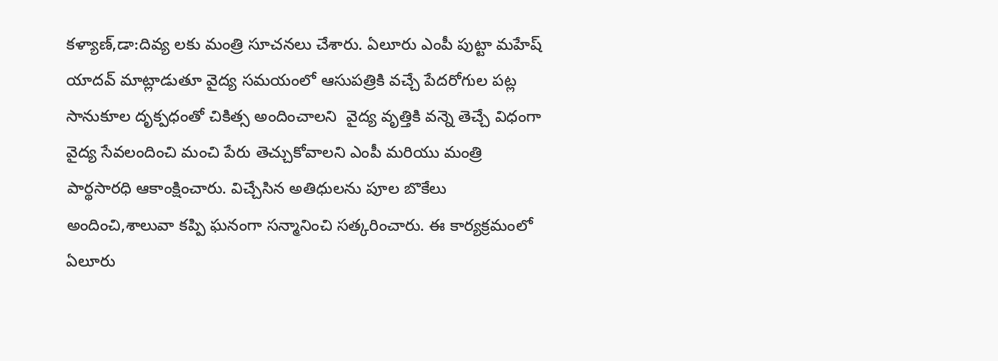కళ్యాణ్,డా:దివ్య లకు మంత్రి సూచనలు చేశారు. ఏలూరు ఎంపీ పుట్టా మహేష్ యాదవ్ మాట్లాడుతూ వైద్య సమయంలో ఆసుపత్రికి వచ్చే పేదరోగుల పట్ల సానుకూల దృక్పధంతో చికిత్స అందించాలని  వైద్య వృత్తికి వన్నె తెచ్చే విధంగా వైద్య సేవలందించి మంచి పేరు తెచ్చుకోవాలని ఎంపీ మరియు మంత్రి పార్థసారధి ఆకాంక్షించారు. విచ్చేసిన అతిధులను పూల బొకేలు అందించి,శాలువా కప్పి ఘనంగా సన్మానించి సత్కరించారు. ఈ కార్యక్రమంలో ఏలూరు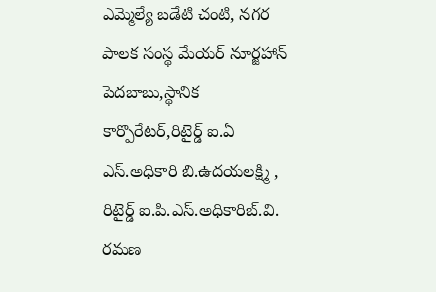ఎమ్మెల్యే బడేటి చంటి, నగర పాలక సంస్థ మేయర్ నూర్జహాన్ పెదబాబు,స్థానిక కార్పొరేటర్,రిటైర్డ్ ఐ.ఏ ఎస్.అధికారి బి.ఉదయలక్ష్మి , రిటైర్డ్ ఐ.పి.ఎస్.అధికారిబ్.వి. రమణ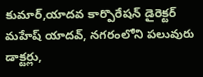కుమార్,యాదవ కార్పొరేషన్ డైరెక్టర్ మహేష్ యాదవ్, నగరంలోని పలువురు డాక్టర్లు,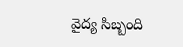వైద్య సిబ్బంది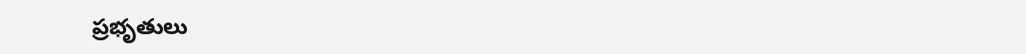ప్రభృతులు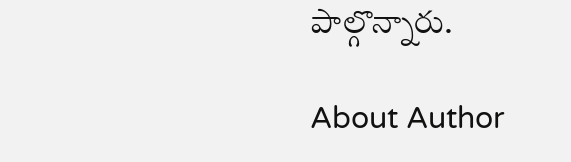పాల్గొన్నారు.

About Author